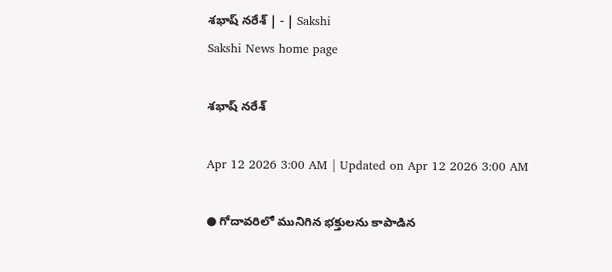శభాష్‌ నరేశ్‌ | - | Sakshi
Sakshi News home page

శభాష్‌ నరేశ్‌

Apr 12 2026 3:00 AM | Updated on Apr 12 2026 3:00 AM

● గోదావరిలో మునిగిన భక్తులను కాపాడిన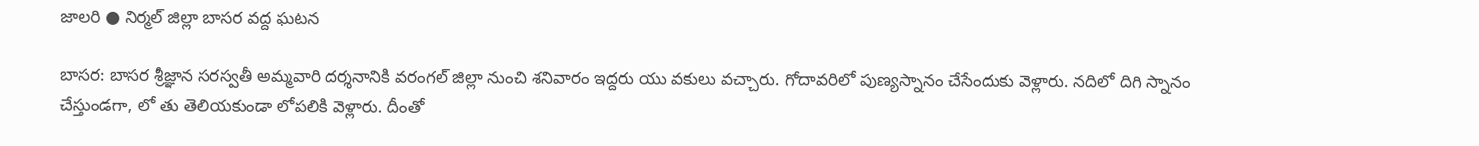జాలరి ● నిర్మల్‌ జిల్లా బాసర వద్ద ఘటన

బాసర: బాసర శ్రీజ్ఞాన సరస్వతీ అమ్మవారి దర్శనానికి వరంగల్‌ జిల్లా నుంచి శనివారం ఇద్దరు యు వకులు వచ్చారు. గోదావరిలో పుణ్యస్నానం చేసేందుకు వెళ్లారు. నదిలో దిగి స్నానం చేస్తుండగా, లో తు తెలియకుండా లోపలికి వెళ్లారు. దీంతో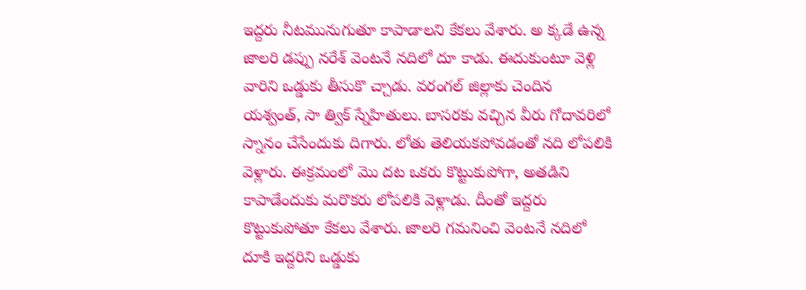ఇద్దరు నీటమునుగుతూ కాపాడాలని కేకలు వేశారు. అ క్కడే ఉన్న జాలరి డప్పు నరేశ్‌ వెంటనే నదిలో దూ కాడు. ఈదుకుంటూ వెళ్లి వారిని ఒడ్డుకు తీసుకొ చ్చాడు. వరంగల్‌ జిల్లాకు చెందిన యశ్వంత్‌, సా త్విక్‌ స్నేహితులు. బాసరకు వచ్చిన వీరు గోదావరిలో స్నానం చేసేందుకు దిగారు. లోతు తెలియకపోవడంతో నది లోపలికి వెళ్లారు. ఈక్రమంలో మొ దట ఒకరు కొట్టుకుపోగా, అతడిని కాపాడేందుకు మరొకరు లోపలికి వెళ్లాడు. దీంతో ఇద్దరు కొట్టుకుపోతూ కేకలు వేశారు. జాలరి గమనించి వెంటనే నదిలో దూకి ఇద్దరిని ఒడ్డుకు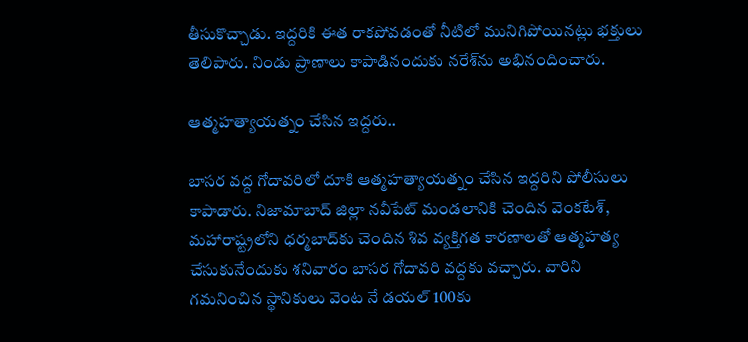తీసుకొచ్చాడు. ఇద్దరికి ఈత రాకపోవడంతో నీటిలో మునిగిపోయినట్లు భక్తులు తెలిపారు. నిండు ప్రాణాలు కాపాడినందుకు నరేశ్‌ను అభినందించారు.

ఆత్మహత్యాయత్నం చేసిన ఇద్దరు..

బాసర వద్ద గోదావరిలో దూకి ఆత్మహత్యాయత్నం చేసిన ఇద్దరిని పోలీసులు కాపాడారు. నిజామాబాద్‌ జిల్లా నవీపేట్‌ మండలానికి చెందిన వెంకటేశ్‌, మహారాష్ట్రలోని ధర్మబాద్‌కు చెందిన శివ వ్యక్తిగత కారణాలతో ఆత్మహత్య చేసుకునేందుకు శనివారం బాసర గోదావరి వద్దకు వచ్చారు. వారిని గమనించిన స్థానికులు వెంట నే డయల్‌ 100కు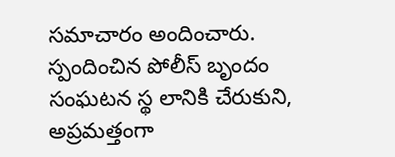సమాచారం అందించారు. స్పందించిన పోలీస్‌ బృందం సంఘటన స్థ లానికి చేరుకుని, అప్రమత్తంగా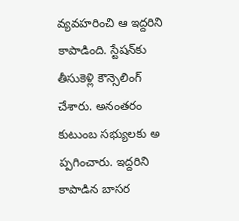వ్యవహరించి ఆ ఇద్దరిని కాపాడింది. స్టేషన్‌కు తీసుకెళ్లి కౌన్సెలింగ్‌ చేశారు. అనంతరం కుటుంబ సభ్యులకు అ ప్పగించారు. ఇద్దరిని కాపాడిన బాసర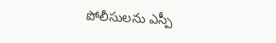పోలీసులను ఎస్పీ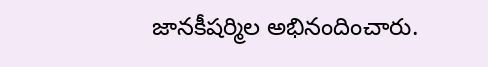జానకీషర్మిల అభినందించారు.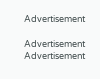Advertisement

Advertisement
Advertisement